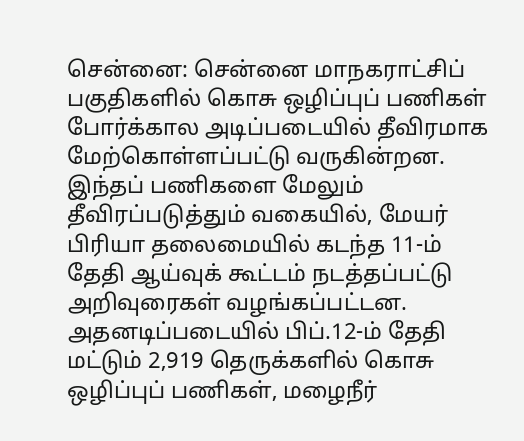சென்னை: சென்னை மாநகராட்சிப் பகுதிகளில் கொசு ஒழிப்புப் பணிகள் போர்க்கால அடிப்படையில் தீவிரமாக மேற்கொள்ளப்பட்டு வருகின்றன. இந்தப் பணிகளை மேலும் தீவிரப்படுத்தும் வகையில், மேயர் பிரியா தலைமையில் கடந்த 11-ம் தேதி ஆய்வுக் கூட்டம் நடத்தப்பட்டு அறிவுரைகள் வழங்கப்பட்டன.
அதனடிப்படையில் பிப்.12-ம் தேதி மட்டும் 2,919 தெருக்களில் கொசு ஒழிப்புப் பணிகள், மழைநீர்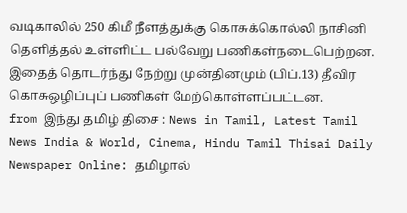வடிகாலில் 250 கிமீ நீளத்துக்கு கொசுக்கொல்லி நாசினி தெளித்தல் உள்ளிட்ட பல்வேறு பணிகள்நடைபெற்றன. இதைத் தொடர்ந்து நேற்று முன்தினமும் (பிப்.13) தீவிர கொசுஒழிப்புப் பணிகள் மேற்கொள்ளப்பட்டன.
from இந்து தமிழ் திசை : News in Tamil, Latest Tamil News India & World, Cinema, Hindu Tamil Thisai Daily Newspaper Online: தமிழால்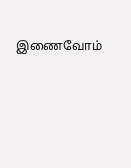இணைவோம்